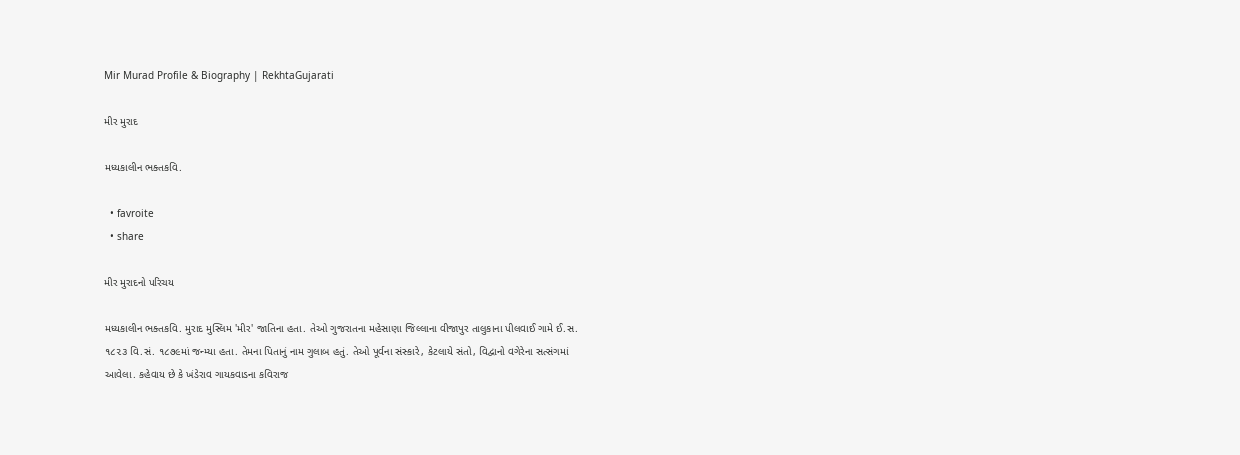Mir Murad Profile & Biography | RekhtaGujarati

મીર મુરાદ

મધ્યકાલીન ભક્તકવિ.

  • favroite
  • share

મીર મુરાદનો પરિચય

મધ્યકાલીન ભક્તકવિ. મુરાદ મુસ્લિમ 'મીર' જાતિના હતા. તેઓ ગુજરાતના મહેસાણા જિલ્લાના વીજાપુર તાલુકાના પીલવાઈ ગામે ઈ.સ. ૧૮૨૩ વિ.સં. ૧૮૭૯માં જન્મ્યા હતા. તેમના પિતાનું નામ ગુલાબ હતું. તેઓ પૂર્વના સંસ્કારે, કેટલાયે સંતો, વિદ્વાનો વગેરેના સત્સંગમાં આવેલા. કહેવાય છે કે ખંડેરાવ ગાયકવાડના કવિરાજ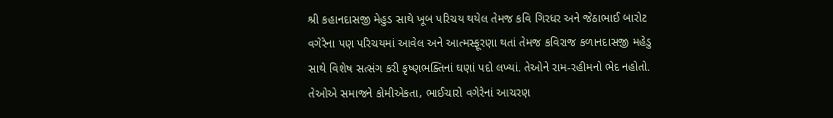શ્રી કહાનદાસજી મેહુડ સાથે ખૂબ પરિચય થયેલ તેમજ કવિ ગિરધર અને જેઠાભાઈ બારોટ વગેરેના પણ પરિચયમાં આવેલ અને આત્મસ્ફૂરણા થતાં તેમજ કવિરાજ કળાનદાસજી મહેડુ સાથે વિશેષ સત્સંગ કરી કૃષ્ણભક્તિનાં ઘણાં પદો લખ્યાં. તેઓને રામ-રહીમનો ભેદ નહોતો. તેઓએ સમાજને કોમીએકતા, ભાઈચારો વગેરેનાં આચરણ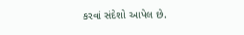કરવાં સંદેશો આપેલ છે.